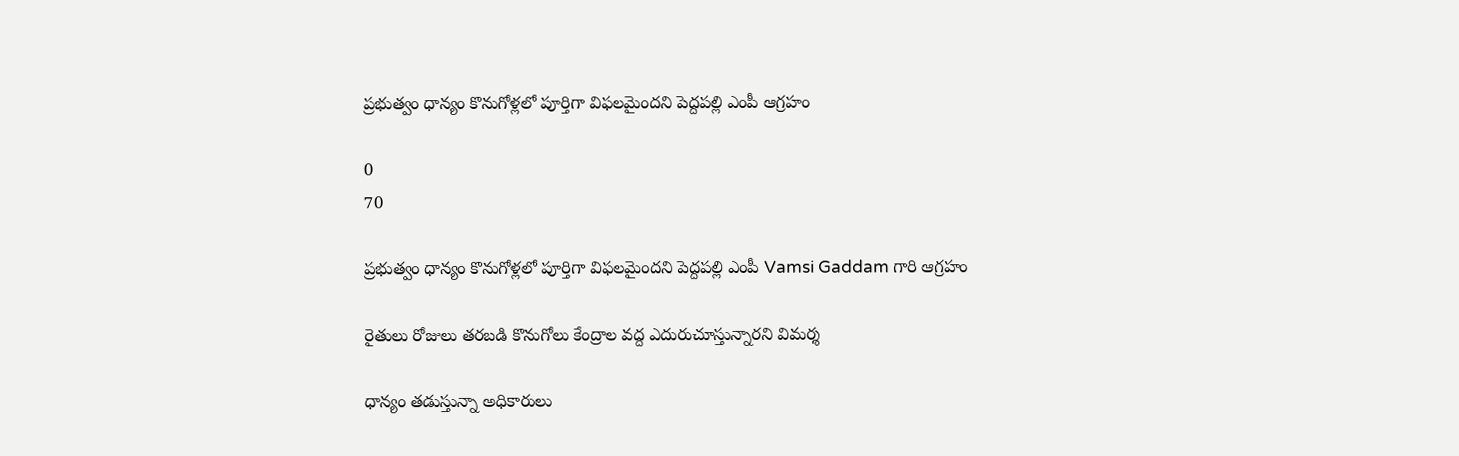ప్రభుత్వం ధాన్యం కొనుగోళ్లలో పూర్తిగా విఫలమైందని పెద్దపల్లి ఎంపీ ఆగ్రహం

0
70

ప్రభుత్వం ధాన్యం కొనుగోళ్లలో పూర్తిగా విఫలమైందని పెద్దపల్లి ఎంపీ Vamsi Gaddam గారి ఆగ్రహం

రైతులు రోజులు తరబడి కొనుగోలు కేంద్రాల వద్ద ఎదురుచూస్తున్నారని విమర్శ

ధాన్యం తడుస్తున్నా అధికారులు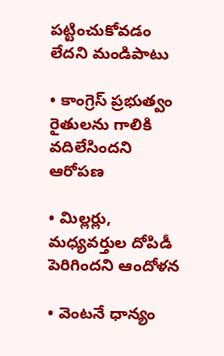పట్టించుకోవడం లేదని మండిపాటు

• కాంగ్రెస్ ప్రభుత్వం రైతులను గాలికి వదిలేసిందని ఆరోపణ

• మిల్లర్లు, మధ్యవర్తుల దోపిడీ పెరిగిందని ఆందోళన

• వెంటనే ధాన్యం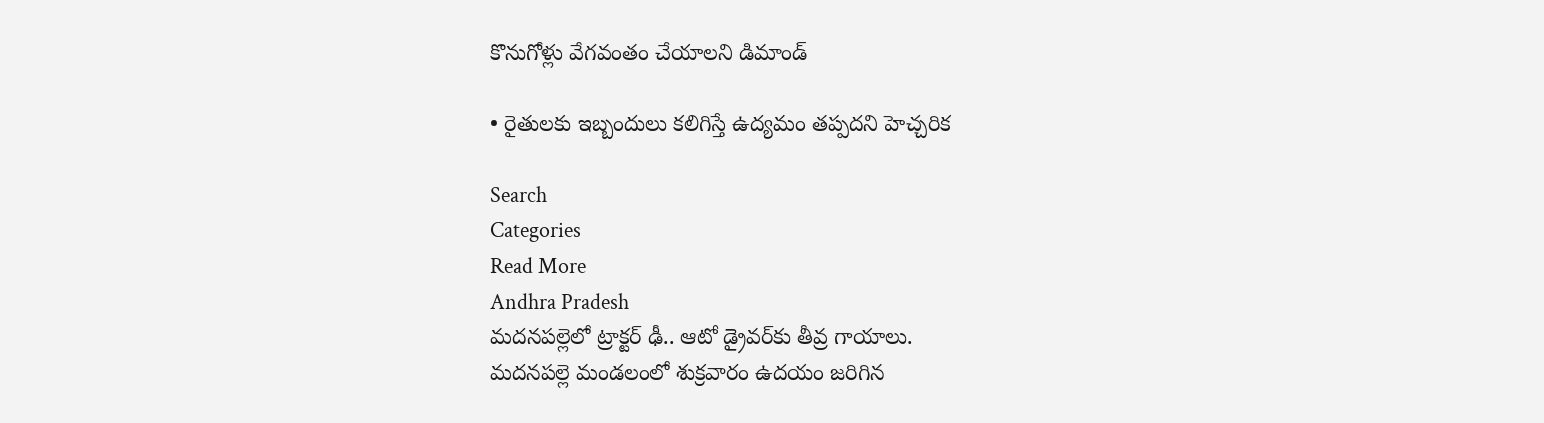కొనుగోళ్లు వేగవంతం చేయాలని డిమాండ్

• రైతులకు ఇబ్బందులు కలిగిస్తే ఉద్యమం తప్పదని హెచ్చరిక

Search
Categories
Read More
Andhra Pradesh
మదనపల్లెలో ట్రాక్టర్ ఢీ.. ఆటో డ్రైవర్‌కు తీవ్ర గాయాలు.
మదనపల్లె మండలంలో శుక్రవారం ఉదయం జరిగిన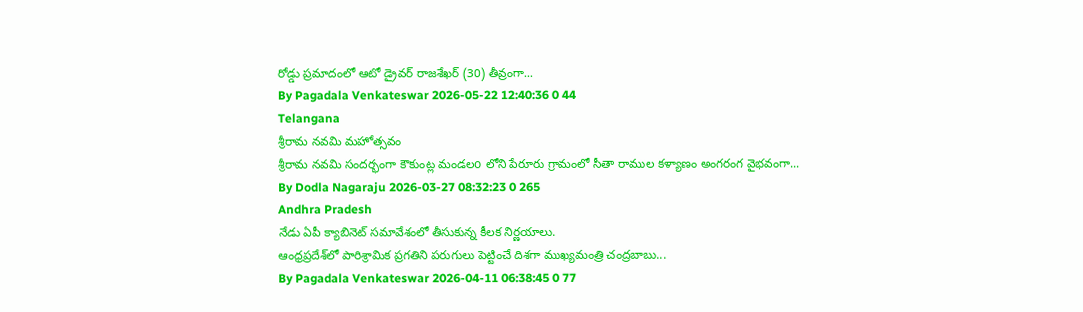రోడ్డు ప్రమాదంలో ఆటో డ్రైవర్ రాజశేఖర్ (30) తీవ్రంగా...
By Pagadala Venkateswar 2026-05-22 12:40:36 0 44
Telangana
శ్రీరామ నవమి మహోత్సవం
శ్రీరామ నవమి సందర్భంగా కౌకుంట్ల మండలo లోని పేరూరు గ్రామంలో సీతా రాముల కళ్యాణం అంగరంగ వైభవంగా...
By Dodla Nagaraju 2026-03-27 08:32:23 0 265
Andhra Pradesh
నేడు ఏపీ క్యాబినెట్ సమావేశంలో తీసుకున్న కీలక నిర్ణయాలు.
ఆంధ్రప్రదేశ్‌లో పారిశ్రామిక ప్రగతిని పరుగులు పెట్టించే దిశగా ముఖ్యమంత్రి చంద్రబాబు...
By Pagadala Venkateswar 2026-04-11 06:38:45 0 77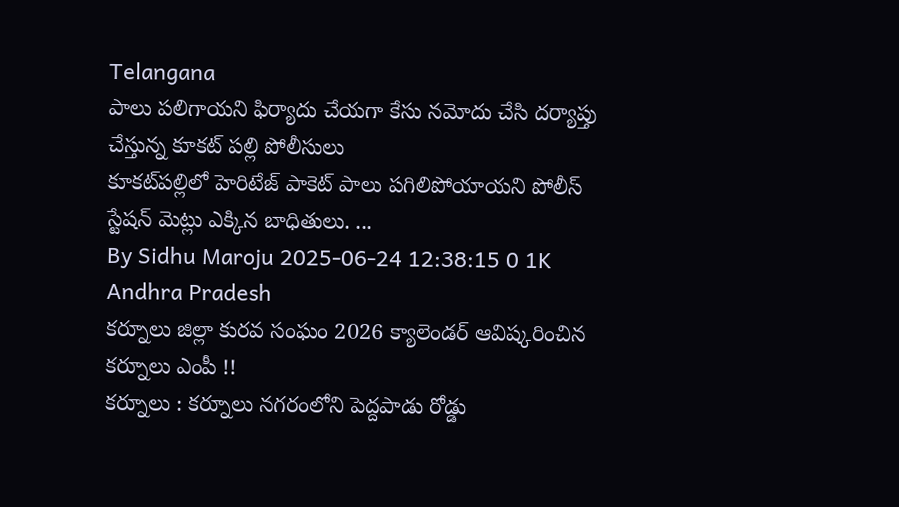Telangana
పాలు పలిగాయని ఫిర్యాదు చేయగా కేసు నమోదు చేసి దర్యాప్తు చేస్తున్న కూకట్ పల్లి పోలీసులు
కూకట్‌పల్లిలో హెరిటేజ్ పాకెట్ పాలు పగిలిపోయాయని పోలీస్ స్టేషన్ మెట్లు ఎక్కిన బాధితులు. ...
By Sidhu Maroju 2025-06-24 12:38:15 0 1K
Andhra Pradesh
కర్నూలు జిల్లా కురవ సంఘం 2026 క్యాలెండర్ ఆవిష్కరించిన కర్నూలు ఎంపీ !!
కర్నూలు : కర్నూలు నగరంలోని పెద్దపాడు రోడ్డు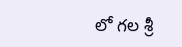లో గల శ్రీ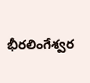భీరలింగేశ్వర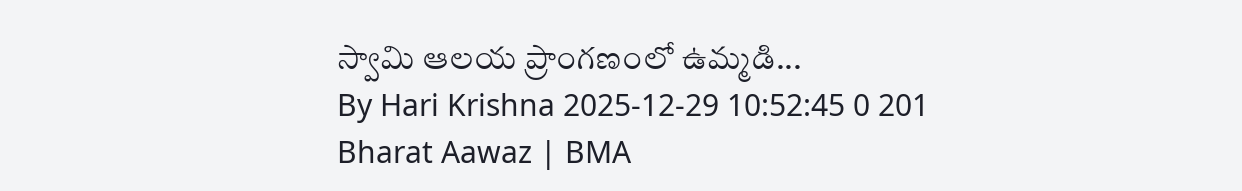స్వామి ఆలయ ప్రాంగణంలో ఉమ్మడి...
By Hari Krishna 2025-12-29 10:52:45 0 201
Bharat Aawaz | BMA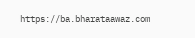https://ba.bharataawaz.com